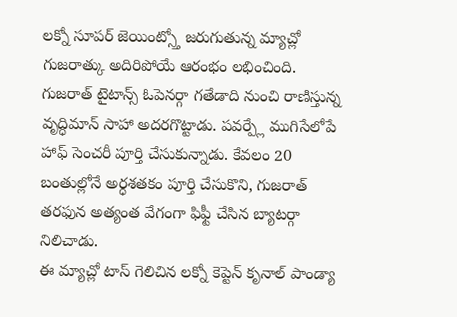లక్నో సూపర్ జెయింట్స్తో జరుగుతున్న మ్యాచ్లో గుజరాత్కు అదిరిపోయే ఆరంభం లభించింది. గుజరాత్ టైటాన్స్ ఓపెనర్గా గతేడాది నుంచి రాణిస్తున్న వృద్ధిమాన్ సాహా అదరగొట్టాడు. పవర్ప్లే ముగిసేలోపే హాఫ్ సెంచరీ పూర్తి చేసుకున్నాడు. కేవలం 20 బంతుల్లోనే అర్ధశతకం పూర్తి చేసుకొని, గుజరాత్ తరఫున అత్యంత వేగంగా ఫిఫ్టీ చేసిన బ్యాటర్గా నిలిచాడు.
ఈ మ్యాచ్లో టాస్ గెలిచిన లక్నో కెప్టెన్ కృనాల్ పాండ్యా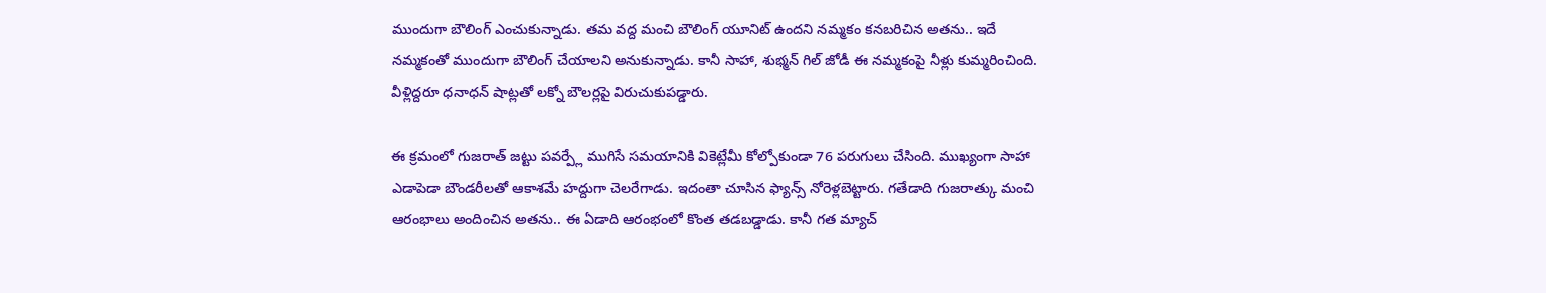ముందుగా బౌలింగ్ ఎంచుకున్నాడు. తమ వద్ద మంచి బౌలింగ్ యూనిట్ ఉందని నమ్మకం కనబరిచిన అతను.. ఇదే నమ్మకంతో ముందుగా బౌలింగ్ చేయాలని అనుకున్నాడు. కానీ సాహా, శుభ్మన్ గిల్ జోడీ ఈ నమ్మకంపై నీళ్లు కుమ్మరించింది. వీళ్లిద్దరూ ధనాధన్ షాట్లతో లక్నో బౌలర్లపై విరుచుకుపడ్డారు.

ఈ క్రమంలో గుజరాత్ జట్టు పవర్ప్లే ముగిసే సమయానికి వికెట్లేమీ కోల్పోకుండా 76 పరుగులు చేసింది. ముఖ్యంగా సాహా ఎడాపెడా బౌండరీలతో ఆకాశమే హద్దుగా చెలరేగాడు. ఇదంతా చూసిన ఫ్యాన్స్ నోరెళ్లబెట్టారు. గతేడాది గుజరాత్కు మంచి ఆరంభాలు అందించిన అతను.. ఈ ఏడాది ఆరంభంలో కొంత తడబడ్డాడు. కానీ గత మ్యాచ్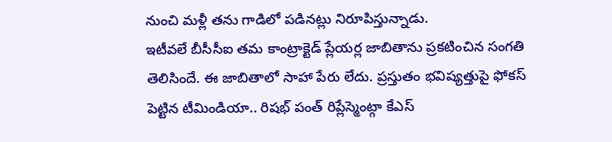నుంచి మళ్లీ తను గాడిలో పడినట్లు నిరూపిస్తున్నాడు.
ఇటీవలే బీసీసీఐ తమ కాంట్రాక్టెడ్ ప్లేయర్ల జాబితాను ప్రకటించిన సంగతి తెలిసిందే. ఈ జాబితాలో సాహా పేరు లేదు. ప్రస్తుతం భవిష్యత్తుపై ఫోకస్ పెట్టిన టీమిండియా.. రిషభ్ పంత్ రిప్లేస్మెంట్గా కేఎస్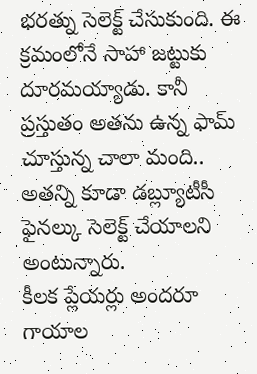భరత్ను సెలెక్ట్ చేసుకుంది. ఈ క్రమంలోనే సాహా జట్టుకు దూరమయ్యాడు. కానీ ప్రస్తుతం అతను ఉన్న ఫామ్ చూస్తున్న చాలా మంది.. అతన్ని కూడా డబ్ల్యూటీసీ ఫైనల్కు సెలెక్ట్ చేయాలని అంటున్నారు.
కీలక ప్లేయర్లు అందరూ గాయాల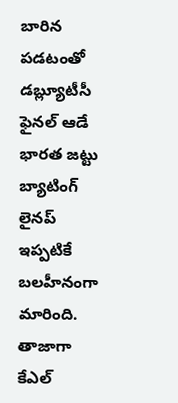బారిన పడటంతో డబ్ల్యూటీసీ ఫైనల్ ఆడే భారత జట్టు బ్యాటింగ్ లైనప్ ఇప్పటికే బలహీనంగా మారింది. తాజాగా కేఎల్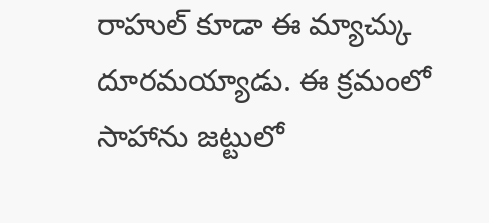రాహుల్ కూడా ఈ మ్యాచ్కు దూరమయ్యాడు. ఈ క్రమంలో సాహాను జట్టులో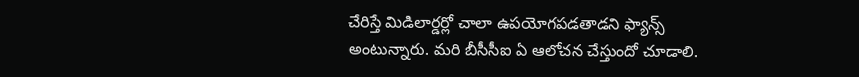చేరిస్తే మిడిలార్డర్లో చాలా ఉపయోగపడతాడని ఫ్యాన్స్ అంటున్నారు. మరి బీసీసీఐ ఏ ఆలోచన చేస్తుందో చూడాలి.